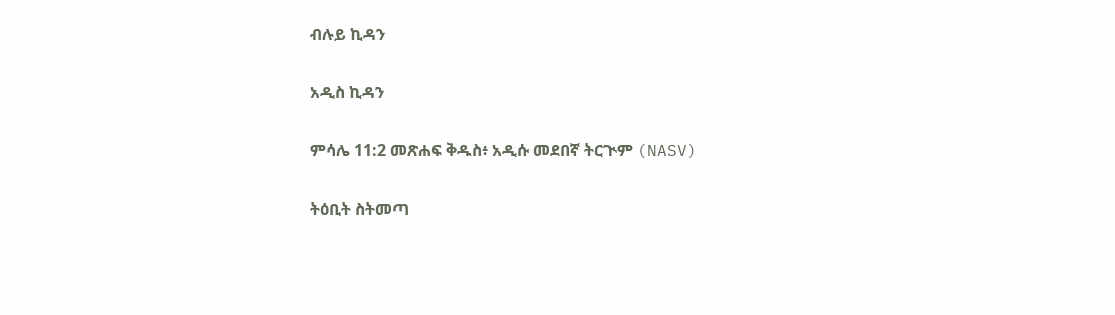ብሉይ ኪዳን

አዲስ ኪዳን

ምሳሌ 11:2 መጽሐፍ ቅዱስ፥ አዲሱ መደበኛ ትርጒም (NASV)

ትዕቢት ስትመጣ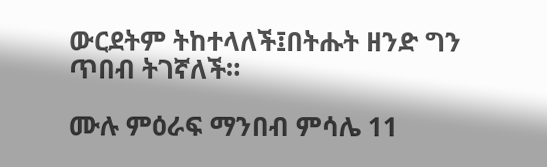ውርደትም ትከተላለች፤በትሑት ዘንድ ግን ጥበብ ትገኛለች።

ሙሉ ምዕራፍ ማንበብ ምሳሌ 11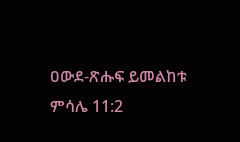ዐውደ-ጽሑፍ ይመልከቱ ምሳሌ 11:2